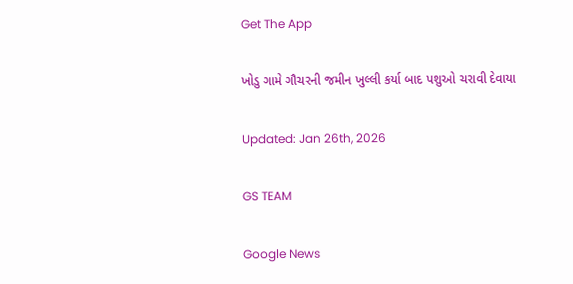Get The App

ખોડુ ગામે ગૌચરની જમીન ખુલ્લી કર્યા બાદ પશુઓ ચરાવી દેવાયા

Updated: Jan 26th, 2026

GS TEAM

Google News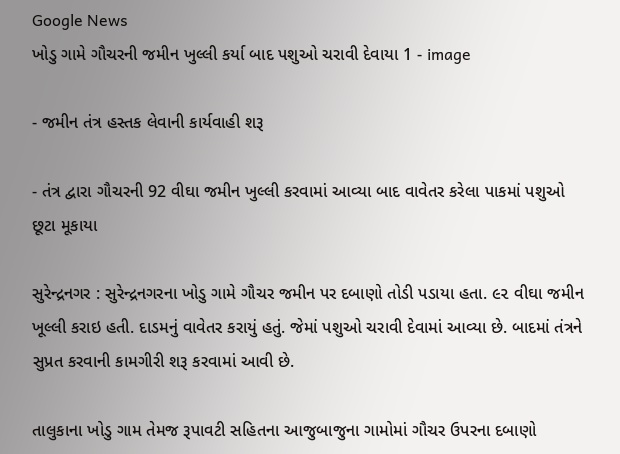Google News
ખોડુ ગામે ગૌચરની જમીન ખુલ્લી કર્યા બાદ પશુઓ ચરાવી દેવાયા 1 - image

- જમીન તંત્ર હસ્તક લેવાની કાર્યવાહી શરૂ

- તંત્ર દ્વારા ગૌચરની 92 વીઘા જમીન ખુલ્લી કરવામાં આવ્યા બાદ વાવેતર કરેલા પાકમાં પશુઓ છૂટા મૂકાયા

સુરેન્દ્રનગર : સુરેન્દ્રનગરના ખોડુ ગામે ગૌચર જમીન પર દબાણો તોડી પડાયા હતા. ૯૨ વીઘા જમીન ખૂલ્લી કરાઇ હતી. દાડમનું વાવેતર કરાયું હતું. જેમાં પશુઓ ચરાવી દેવામાં આવ્યા છે. બાદમાં તંત્રને સુપ્રત કરવાની કામગીરી શરૂ કરવામાં આવી છે.

તાલુકાના ખોડુ ગામ તેમજ રૂપાવટી સહિતના આજુબાજુના ગામોમાં ગૌચર ઉપરના દબાણો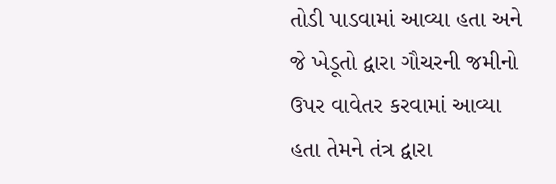તોડી પાડવામાં આવ્યા હતા અને જે ખેડૂતો દ્વારા ગૌચરની જમીનો ઉપર વાવેતર કરવામાં આવ્યા હતા તેમને તંત્ર દ્વારા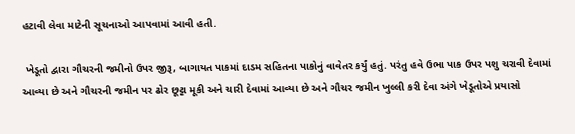હટાવી લેવા માટેની સૂચનાઓ આપવામાં આવી હતી.

 ખેડૂતો દ્વારા ગૌચરની જમીનો ઉપર જીરૂ, બાગાયત પાકમાં દાડમ સહિતના પાકોનું વાવેતર કર્યું હતું. પરંતુ હવે ઉભા પાક ઉપર પશુ ચરાવી દેવામાં આવ્યા છે અને ગૌચરની જમીન પર ઢોર છૂટ્ટા મૂકી અને ચારી દેવામાં આવ્યા છે અને ગૌચર જમીન ખુલ્લી કરી દેવા અંગે ખેડૂતોએ પ્રયાસો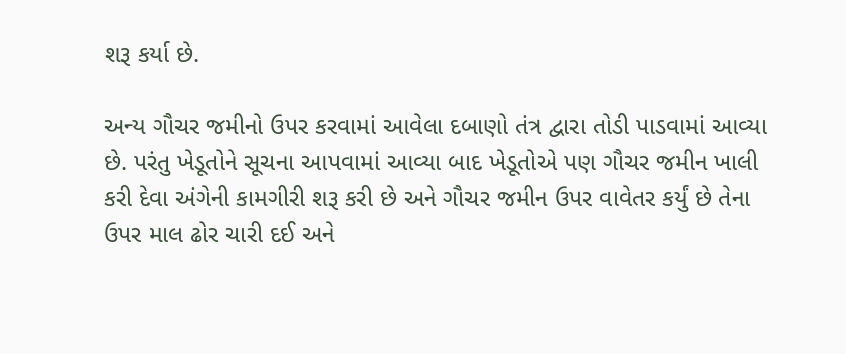શરૂ કર્યા છે.

અન્ય ગૌચર જમીનો ઉપર કરવામાં આવેલા દબાણો તંત્ર દ્વારા તોડી પાડવામાં આવ્યા છે. પરંતુ ખેડૂતોને સૂચના આપવામાં આવ્યા બાદ ખેડૂતોએ પણ ગૌચર જમીન ખાલી કરી દેવા અંગેની કામગીરી શરૂ કરી છે અને ગૌચર જમીન ઉપર વાવેતર કર્યું છે તેના ઉપર માલ ઢોર ચારી દઈ અને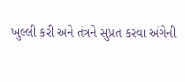ખુલ્લી કરી અને તંત્રને સુપ્રત કરવા અંગેની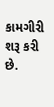કામગીરી શરૂ કરી છે.